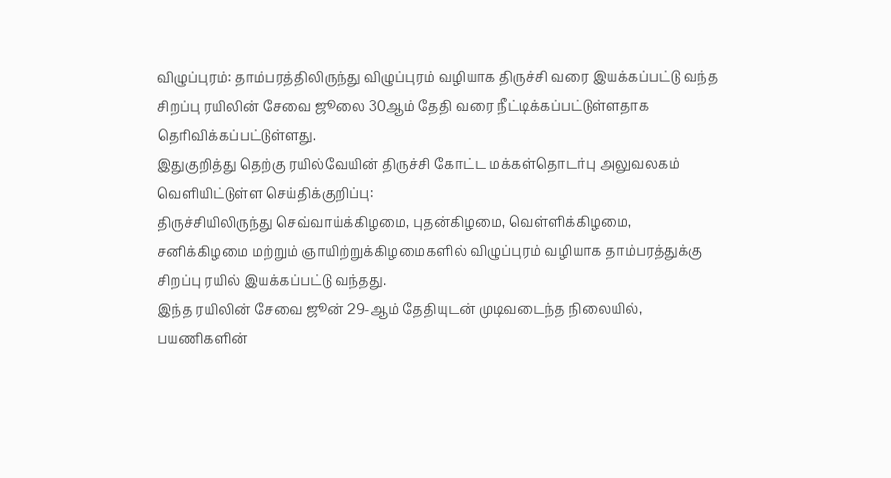விழுப்புரம்: தாம்பரத்திலிருந்து விழுப்புரம் வழியாக திருச்சி வரை இயக்கப்பட்டு வந்த சிறப்பு ரயிலின் சேவை ஜூலை 30ஆம் தேதி வரை நீட்டிக்கப்பட்டுள்ளதாக தெரிவிக்கப்பட்டுள்ளது.
இதுகுறித்து தெற்கு ரயில்வேயின் திருச்சி கோட்ட மக்கள்தொடர்பு அலுவலகம் வெளியிட்டுள்ள செய்திக்குறிப்பு:
திருச்சியிலிருந்து செவ்வாய்க்கிழமை, புதன்கிழமை, வெள்ளிக்கிழமை, சனிக்கிழமை மற்றும் ஞாயிற்றுக்கிழமைகளில் விழுப்புரம் வழியாக தாம்பரத்துக்கு சிறப்பு ரயில் இயக்கப்பட்டு வந்தது.
இந்த ரயிலின் சேவை ஜூன் 29-ஆம் தேதியுடன் முடிவடைந்த நிலையில், பயணிகளின்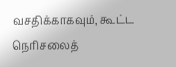வசதிக்காகவும், கூட்ட நெரிசலைத்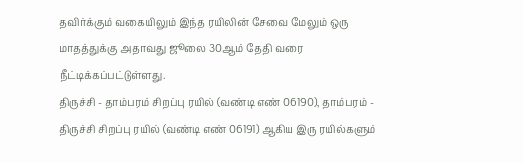தவிர்க்கும் வகையிலும் இந்த ரயிலின் சேவை மேலும் ஒரு மாதத்துக்கு அதாவது ஜூலை 30ஆம் தேதி வரை நீட்டிக்கப்பட்டுள்ளது.
திருச்சி - தாம்பரம் சிறப்பு ரயில் (வண்டி எண் 06190), தாம்பரம் - திருச்சி சிறப்பு ரயில் (வண்டி எண் 06191) ஆகிய இரு ரயில்களும்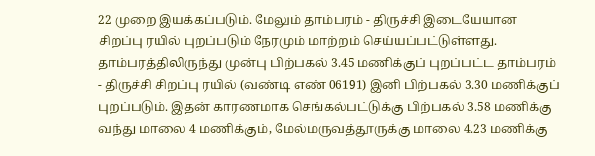22 முறை இயக்கப்படும். மேலும் தாம்பரம் - திருச்சி இடையேயான சிறப்பு ரயில் புறப்படும் நேரமும் மாற்றம் செய்யப்பட்டுள்ளது.
தாம்பரத்திலிருந்து முன்பு பிற்பகல் 3.45 மணிக்குப் புறப்பட்ட தாம்பரம் - திருச்சி சிறப்பு ரயில் (வண்டி எண் 06191) இனி பிற்பகல் 3.30 மணிக்குப் புறப்படும். இதன் காரணமாக செங்கல்பட்டுக்கு பிற்பகல் 3.58 மணிக்கு வந்து மாலை 4 மணிக்கும், மேல்மருவத்தூருக்கு மாலை 4.23 மணிக்கு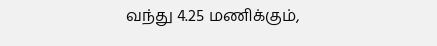வந்து 4.25 மணிக்கும்,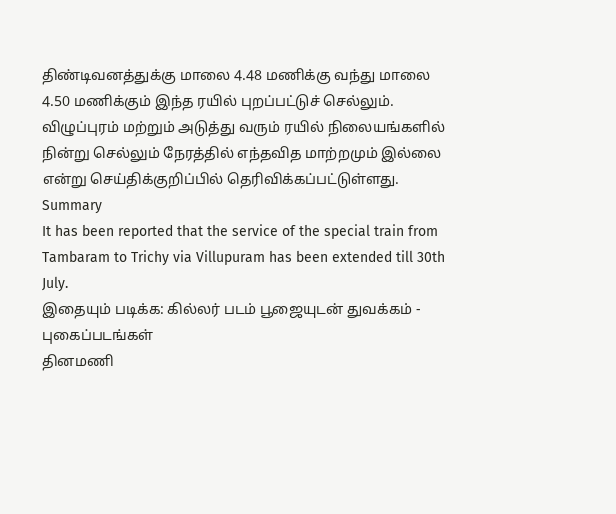திண்டிவனத்துக்கு மாலை 4.48 மணிக்கு வந்து மாலை 4.50 மணிக்கும் இந்த ரயில் புறப்பட்டுச் செல்லும்.
விழுப்புரம் மற்றும் அடுத்து வரும் ரயில் நிலையங்களில் நின்று செல்லும் நேரத்தில் எந்தவித மாற்றமும் இல்லை என்று செய்திக்குறிப்பில் தெரிவிக்கப்பட்டுள்ளது.
Summary
It has been reported that the service of the special train from Tambaram to Trichy via Villupuram has been extended till 30th July.
இதையும் படிக்க: கில்லர் படம் பூஜையுடன் துவக்கம் - புகைப்படங்கள்
தினமணி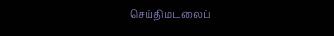செய்திமடலைப்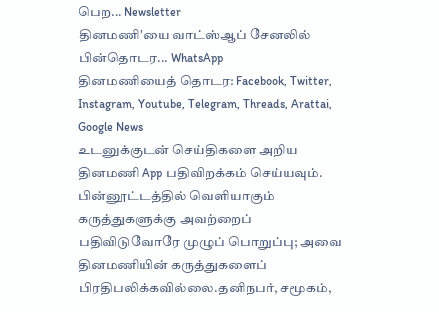பெற... Newsletter
தினமணி'யை வாட்ஸ்ஆப் சேனலில் பின்தொடர... WhatsApp
தினமணியைத் தொடர: Facebook, Twitter, Instagram, Youtube, Telegram, Threads, Arattai, Google News
உடனுக்குடன் செய்திகளை அறிய தினமணி App பதிவிறக்கம் செய்யவும்.
பின்னூட்டத்தில் வெளியாகும் கருத்துகளுக்கு அவற்றைப் பதிவிடுவோரே முழுப் பொறுப்பு; அவை தினமணியின் கருத்துகளைப் பிரதிபலிக்கவில்லை.தனிநபர், சமூகம்,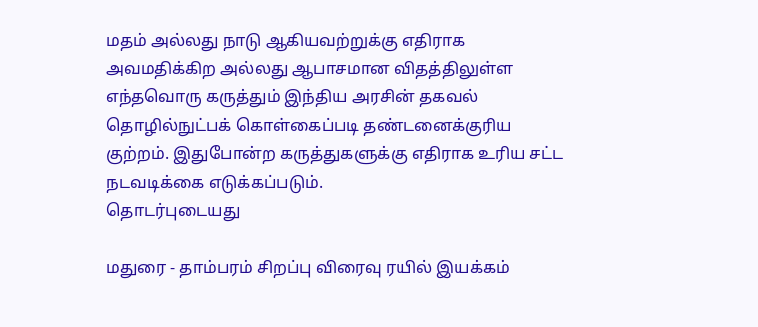மதம் அல்லது நாடு ஆகியவற்றுக்கு எதிராக அவமதிக்கிற அல்லது ஆபாசமான விதத்திலுள்ள எந்தவொரு கருத்தும் இந்திய அரசின் தகவல் தொழில்நுட்பக் கொள்கைப்படி தண்டனைக்குரிய குற்றம். இதுபோன்ற கருத்துகளுக்கு எதிராக உரிய சட்ட நடவடிக்கை எடுக்கப்படும்.
தொடர்புடையது

மதுரை - தாம்பரம் சிறப்பு விரைவு ரயில் இயக்கம்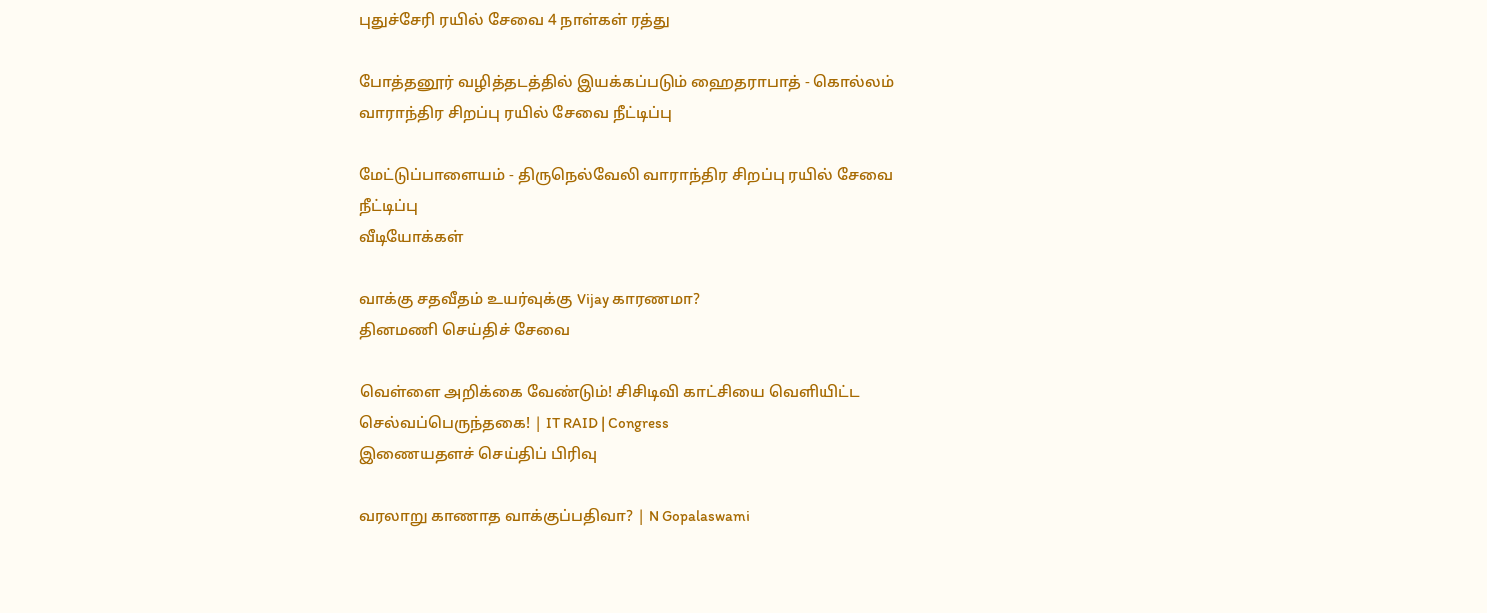புதுச்சேரி ரயில் சேவை 4 நாள்கள் ரத்து

போத்தனூர் வழித்தடத்தில் இயக்கப்படும் ஹைதராபாத் - கொல்லம் வாராந்திர சிறப்பு ரயில் சேவை நீட்டிப்பு

மேட்டுப்பாளையம் - திருநெல்வேலி வாராந்திர சிறப்பு ரயில் சேவை நீட்டிப்பு
வீடியோக்கள்

வாக்கு சதவீதம் உயர்வுக்கு Vijay காரணமா?
தினமணி செய்திச் சேவை

வெள்ளை அறிக்கை வேண்டும்! சிசிடிவி காட்சியை வெளியிட்ட செல்வப்பெருந்தகை! | IT RAID | Congress
இணையதளச் செய்திப் பிரிவு

வரலாறு காணாத வாக்குப்பதிவா? | N Gopalaswami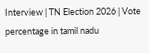Interview | TN Election 2026 | Vote percentage in tamil nadu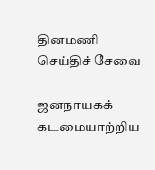தினமணி செய்திச் சேவை

ஜனநாயகக் கடமையாற்றிய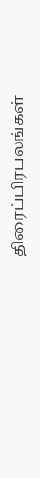திரைப்பிரபலங்கள்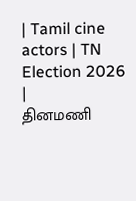| Tamil cine actors | TN Election 2026 |
தினமணி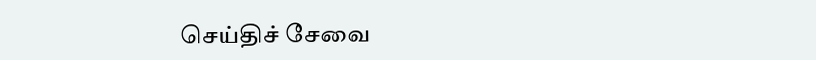செய்திச் சேவை